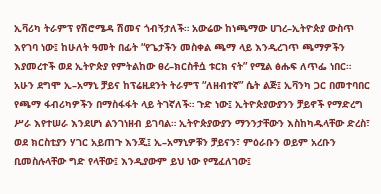ኢቫሪካ ትራምፕ የሽሮሜዳ ሽመና ጎብኝታለች። አውሬው ከነጫማው ሀገረ–ኢትዮጵያ ውስጥ እየገባ ነው፤ ከሁለት ዓመት በፊት “የጌታችን መስቀል ጫማ ላይ እንዲረገጥ ጫማዎችን እያመረተች ወደ ኢትዮጵያ የምትልከው ፀረ–ክርስቶሷ ቱርክ ናት” የሚል ፅሑፍ ለጥፌ ነበር።
አሁን ደግሞ ኢ–አማኒ ቻይና ከፕሬዚደንት ትራምፕ “ለዘብተኛ” ሴት ልጅ፤ ኢቫንካ ጋር በመተባበር የጫማ ፋብሪካዎችን በማስፋፋት ላይ ትገኛለች። ጉድ ነው፤ ኢትዮጵያውያንን ቻይኖች የማድረግ ሥራ እየተሠራ እንደሆነ ልንገነዘብ ይገባል። ኢትዮጵያውያን ማንንታቸውን እስከካዱላቸው ድረስ፣ ወደ ክርስቲያን ሃገር አይጠጉ እንጂ፤ ኢ–አማኒዎቹን ቻይናን፣ ምዕራቡን ወይም አረቡን ቢመስሉላቸው ግድ የላቸው፤ እንዲያውም ይህ ነው የሚፈለገው፤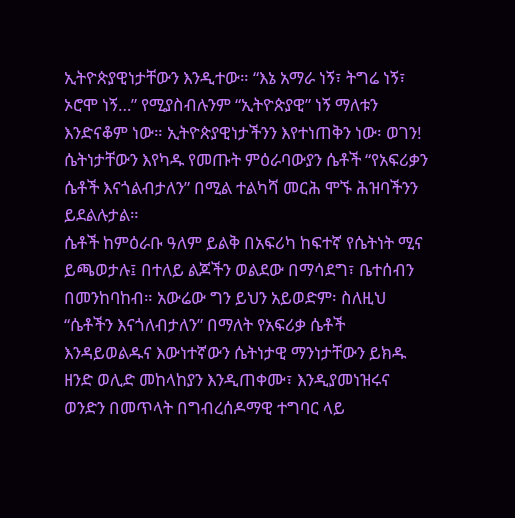ኢትዮጵያዊነታቸውን እንዲተው። “እኔ አማራ ነኝ፣ ትግሬ ነኝ፣ ኦሮሞ ነኝ…” የሚያስብሉንም “ኢትዮጵያዊ” ነኝ ማለቱን እንድናቆም ነው። ኢትዮጵያዊነታችንን እየተነጠቅን ነው፡ ወገን!
ሴትነታቸውን እየካዱ የመጡት ምዕራባውያን ሴቶች “የአፍሪቃን ሴቶች እናጎልብታለን” በሚል ተልካሻ መርሕ ሞኙ ሕዝባችንን ይደልሉታል።
ሴቶች ከምዕራቡ ዓለም ይልቅ በአፍሪካ ከፍተኛ የሴትነት ሚና ይጫወታሉ፤ በተለይ ልጆችን ወልደው በማሳደግ፣ ቤተሰብን በመንከባከብ። አውሬው ግን ይህን አይወድም፡ ስለዚህ “ሴቶችን እናጎለብታለን” በማለት የአፍሪቃ ሴቶች እንዳይወልዱና እውነተኛውን ሴትነታዊ ማንነታቸውን ይክዱ ዘንድ ወሊድ መከላከያን እንዲጠቀሙ፣ እንዲያመነዝሩና ወንድን በመጥላት በግብረሰዶማዊ ተግባር ላይ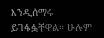እንዲሰማሩ ይገፋፏቸዋል። ሁሉም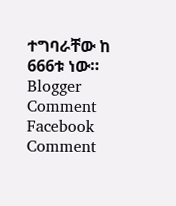ተግባራቸው ከ 666ቱ ነው።
Blogger Comment
Facebook Comment